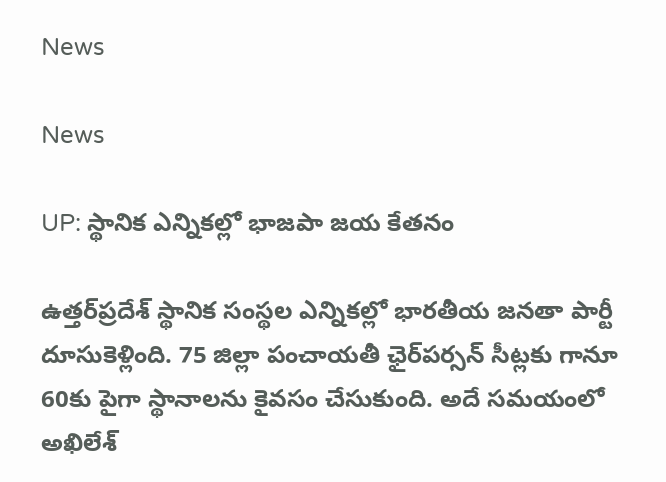News

News

UP: స్థానిక ఎన్నికల్లో భాజపా జయ కేతనం

ఉత్తర్‌ప్రదేశ్‌ స్థానిక సంస్థల ఎన్నికల్లో భారతీయ జనతా పార్టీ దూసుకెళ్లింది. 75 జిల్లా పంచాయతీ ఛైర్‌పర్సన్‌ సీట్లకు గానూ 60కు పైగా స్థానాలను కైవసం చేసుకుంది. అదే సమయంలో అఖిలేశ్‌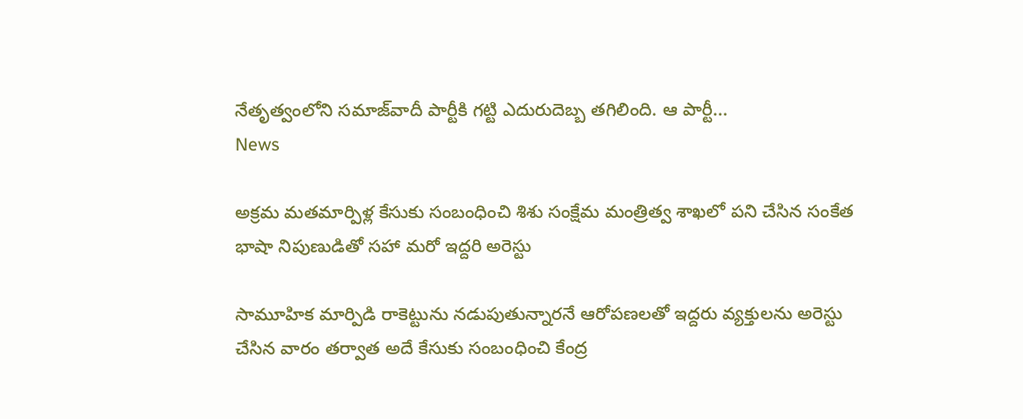నేతృత్వంలోని సమాజ్‌వాదీ పార్టీకి గట్టి ఎదురుదెబ్బ తగిలింది. ఆ పార్టీ...
News

అక్ర‌మ‌ మ‌త‌మార్పిళ్ల కేసుకు సంబంధించి శిశు సంక్షేమ మంత్రిత్వ శాఖ‌లో ప‌ని చేసిన‌ సంకేత భాషా నిపుణుడితో స‌హా మ‌రో ఇద్ద‌రి అరెస్టు

సామూహిక మార్పిడి రాకెట్టును నడుపుతున్నారనే ఆరోపణలతో ఇద్దరు వ్యక్తులను అరెస్టు చేసిన వారం తర్వాత అదే కేసుకు సంబంధించి కేంద్ర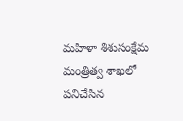మ‌హిళా శిశుసంక్షేమ మంత్రిత్వ శాఖలో పనిచేసిన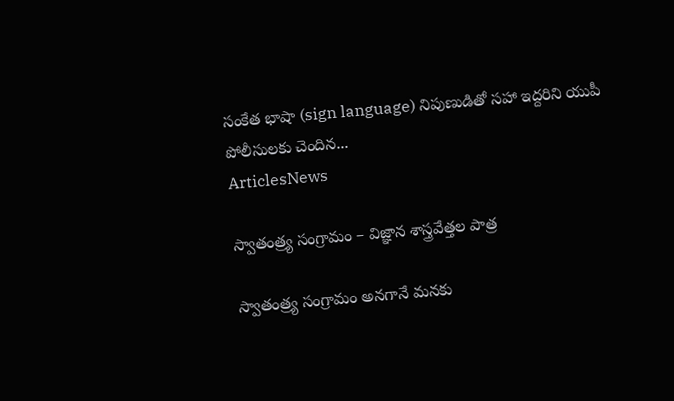సంకేత భాషా (sign language) నిపుణుడితో సహా ఇద్ద‌రిని యుపీ పోలీసులకు చెందిన...
ArticlesNews

స్వాతంత్ర్య సంగ్రామం – విజ్ఞాన శాస్త్రవేత్తల పాత్ర

స్వాతంత్ర్య సంగ్రామం అనగానే మనకు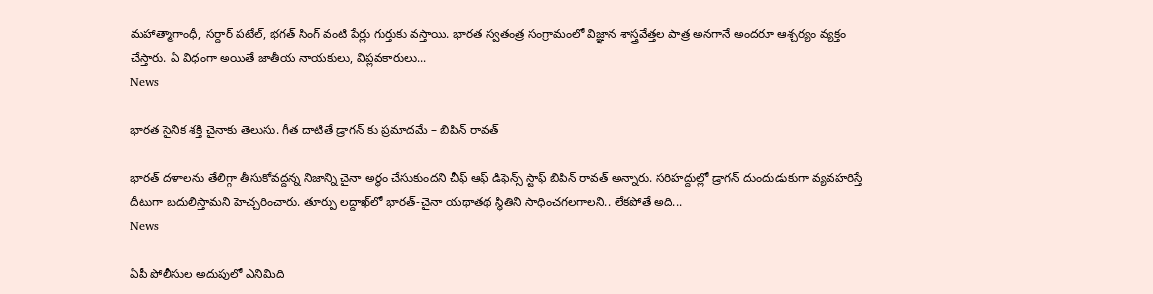మహాత్మాగాంధీ, సర్దార్ పటేల్, భగత్ సింగ్ వంటి పేర్లు గుర్తుకు వస్తాయి. భారత స్వతంత్ర సంగ్రామంలో విజ్ఞాన శాస్త్రవేత్తల పాత్ర అనగానే అందరూ ఆశ్చర్యం వ్యక్తం చేస్తారు. ఏ విధంగా అయితే జాతీయ నాయకులు, విప్లవకారులు...
News

భారత సైనిక శక్తి చైనాకు తెలుసు. గీత దాటితే డ్రాగన్ కు ప్రమాదమే – బిపిన్ రావత్

భారత్‌ దళాలను తేలిగ్గా తీసుకోవద్దన్న నిజాన్ని చైనా అర్థం చేసుకుందని చీఫ్‌ ఆఫ్‌ డిఫెన్స్‌ స్టాఫ్‌ బిపిన్ రావత్‌ అన్నారు. సరిహద్దుల్లో డ్రాగన్‌ దుందుడుకుగా వ్యవహరిస్తే దీటుగా బదులిస్తామని హెచ్చరించారు. తూర్పు లద్దాఖ్‌లో భారత్‌-చైనా యథాతథ స్థితిని సాధించగలగాలని.. లేకపోతే అది...
News

ఏపీ పోలీసుల అదుపులో ఎనిమిది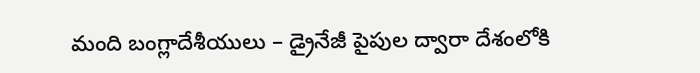మంది బంగ్లాదేశీయులు – డ్రైనేజీ పైపుల ద్వారా దేశంలోకి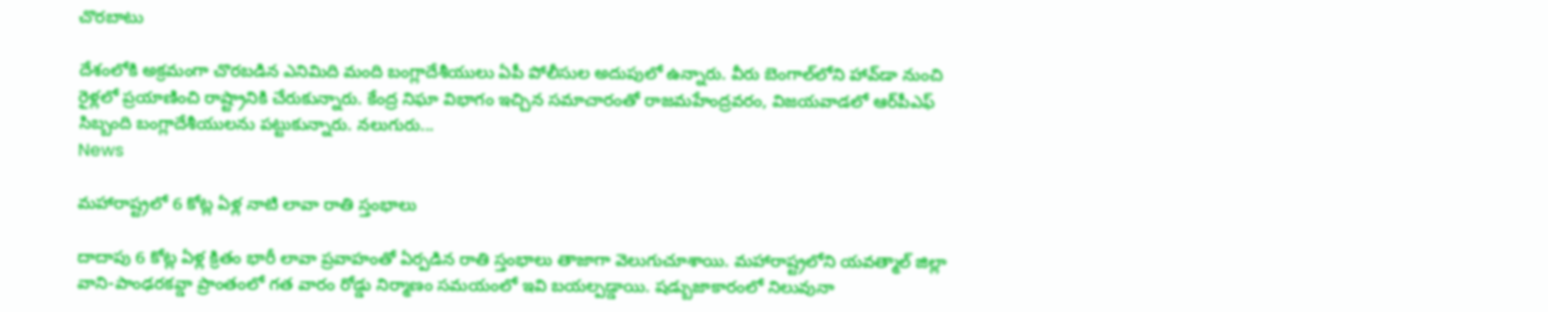చొరబాటు

దేశంలోకి అక్రమంగా చొరబడిన ఎనిమిది మంది బంగ్లాదేశీయులు ఏపీ పోలీసుల అదుపులో ఉన్నారు. వీరు బెంగాల్‌లోని హావ్‌డా నుంచి రైళ్లలో ప్రయాణించి రాష్ట్రానికి చేరుకున్నారు. కేంద్ర నిఘా విభాగం ఇచ్చిన సమాచారంతో రాజమహేంద్రవరం, విజయవాడలో ఆర్‌పీఎఫ్ సిబ్బంది బంగ్లాదేశీయులను పట్టుకున్నారు. నలుగురు...
News

మహారాష్ట్రలో 6 కోట్ల ఏళ్ల నాటి లావా రాతి స్తంభాలు

దాదాపు 6 కోట్ల ఏళ్ల క్రితం భారీ లావా ప్రవాహంతో ఏర్పడిన రాతి స్తంభాలు తాజాగా వెలుగుచూశాయి. మహారాష్ట్రలోని యవత్మాల్‌ జిల్లా వాని-పాంఢరకవ్డా ప్రాంతంలో గత వారం రోడ్డు నిర్మాణం సమయంలో ఇవి బయల్పడ్డాయి. షడ్బుజాకారంలో నిలువునా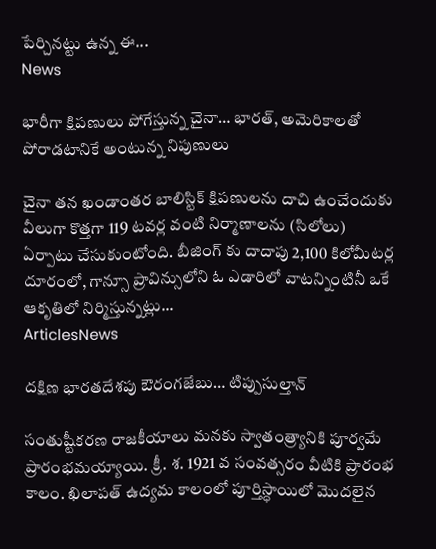పేర్చినట్టు ఉన్న ఈ...
News

భారీగా క్షిపణులు పోగేస్తున్న చైనా… భారత్, అమెరికాలతో పోరాడటానికే అంటున్న నిపుణులు

చైనా తన ఖండాంతర బాలిస్టిక్ క్షిపణులను దాచి ఉంచేందుకు వీలుగా కొత్తగా 119 టవర్ల వంటి నిర్మాణాలను (సిలోలు) ఏర్పాటు చేసుకుంటోంది. బీజింగ్ కు దాదాపు 2,100 కిలోమీటర్ల దూరంలో, గాన్సూ ప్రావిన్సులోని ఓ ఎడారిలో వాటన్నింటినీ ఒకే ఆకృతిలో నిర్మిస్తున్నట్లు...
ArticlesNews

దక్షిణ భారతదేశపు ఔరంగజేబు… టిప్పుసుల్తాన్

సంతుష్టీకరణ రాజకీయాలు మనకు స్వాతంత్ర్యానికి పూర్వమే ప్రారంభమయ్యాయి. క్రీ. శ. 1921 వ సంవత్సరం వీటికి ప్రారంభ కాలం. ఖిలాపత్ ఉద్యమ కాలంలో పూర్తిస్ధాయిలో మొదలైన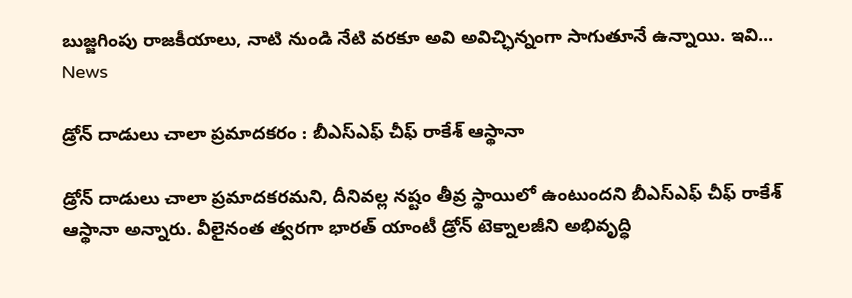బుజ్జగింపు రాజకీయాలు, నాటి నుండి నేటి వరకూ అవి అవిచ్ఛిన్నంగా సాగుతూనే ఉన్నాయి. ఇవి...
News

డ్రోన్‌ దాడులు చాలా ప్రమాదకరం : బీఎస్‌ఎఫ్‌ చీఫ్‌ రాకేశ్‌ ఆస్థానా

డ్రోన్‌ దాడులు చాలా ప్రమాదకరమని, దీనివల్ల నష్టం తీవ్ర స్థాయిలో ఉంటుందని బీఎస్‌ఎఫ్‌ చీఫ్‌ రాకేశ్‌ ఆస్థానా అన్నారు. వీలైనంత త్వరగా భారత్‌ యాంటీ డ్రోన్‌ టెక్నాలజీని అభివృద్ధి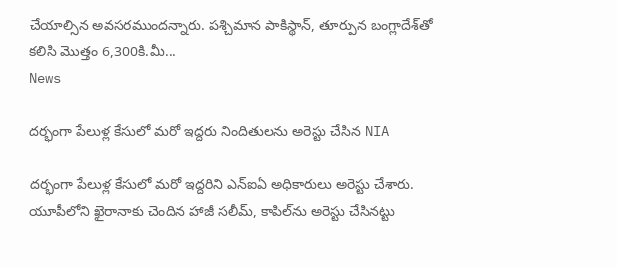చేయాల్సిన అవసరముందన్నారు. పశ్చిమాన పాకిస్థాన్‌, తూర్పున బంగ్లాదేశ్‌తో కలిసి మొత్తం 6,300కి.మీ...
News

దర్భంగా పేలుళ్ల కేసులో మరో ఇద్దరు నిందితులను అరెస్టు చేసిన NIA

దర్భంగా పేలుళ్ల కేసులో మరో ఇద్దరిని ఎన్‌ఐఏ అధికారులు అరెస్టు చేశారు. యూపీలోని ఖైరానాకు చెందిన హాజీ సలీమ్‌, కాపిల్‌ను అరెస్టు చేసినట్టు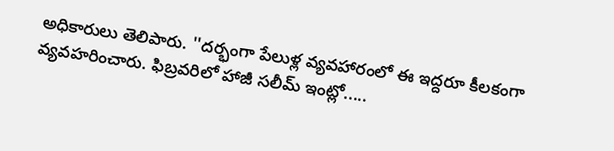అధికారులు తెలిపారు. ''దర్భంగా పేలుళ్ల వ్యవహారంలో ఈ ఇద్దరూ కీలకంగా వ్యవహరించారు. ఫిబ్రవరిలో హాజీ సలీమ్‌ ఇంట్లో.....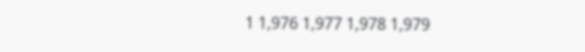1 1,976 1,977 1,978 1,979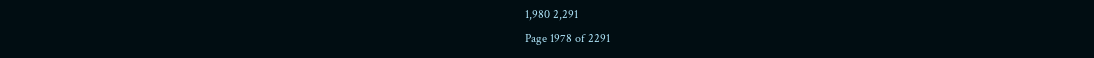1,980 2,291
Page 1978 of 2291